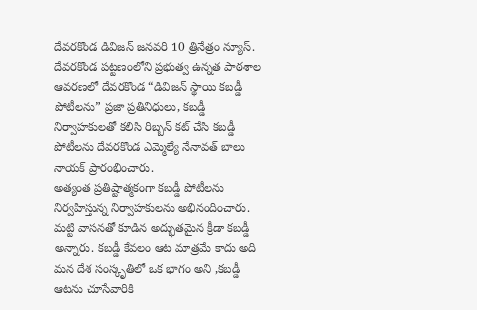దేవరకొండ డివిజన్ జనవరి 10 త్రినేత్రం న్యూస్. దేవరకొండ పట్టణంలోని ప్రభుత్వ ఉన్నత పాఠశాల ఆవరణలో దేవరకొండ “డివిజన్ స్థాయి కబడ్డీ పోటీలను” ప్రజా ప్రతినిధులు, కబడ్డీ నిర్వాహకులతో కలిసి రిబ్బన్ కట్ చేసి కబడ్డీ పోటీలను దేవరకొండ ఎమ్మెల్యే నేనావత్ బాలు నాయక్ ప్రారంభించారు.
అత్యంత ప్రతిష్టాత్మకంగా కబడ్డీ పోటీలను నిర్వహిస్తున్న నిర్వాహకులను అభినందించారు. మట్టి వాసనతో కూడిన అద్భుతమైన క్రీడా కబడ్డీ అన్నారు. కబడ్డీ కేవలం ఆట మాత్రమే కాదు అది మన దేశ సంస్కృతిలో ఒక భాగం అని ,కబడ్డీ ఆటను చూసేవారికి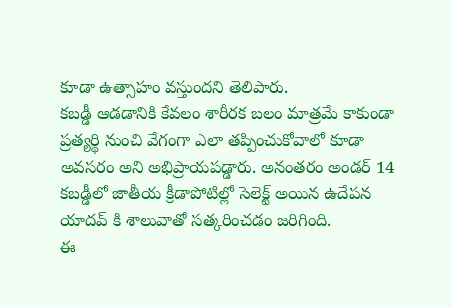కూడా ఉత్సాహం వస్తుందని తెలిపారు.
కబడ్డీ ఆడడానికి కేవలం శారీరక బలం మాత్రమే కాకుండా ప్రత్యర్థి నుంచి వేగంగా ఎలా తప్పించుకోవాలో కూడా అవసరం అని అభిప్రాయపడ్డారు. అనంతరం అండర్ 14 కబడ్డీలో జాతీయ క్రీడాపోటిల్లో సెలెక్ట్ అయిన ఉదేపన యాదవ్ కి శాలువాతో సత్కరించడం జరిగింది.
ఈ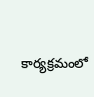కార్యక్రమంలో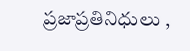ప్రజాప్రతినిధులు ,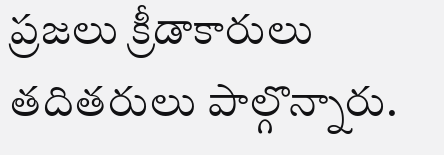ప్రజలు క్రీడాకారులు తదితరులు పాల్గొన్నారు.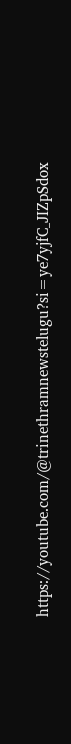https://youtube.com/@trinethramnewstelugu?si=ye7yjfC_JIZpSdox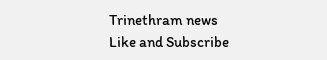Trinethram news
Like and Subscribe